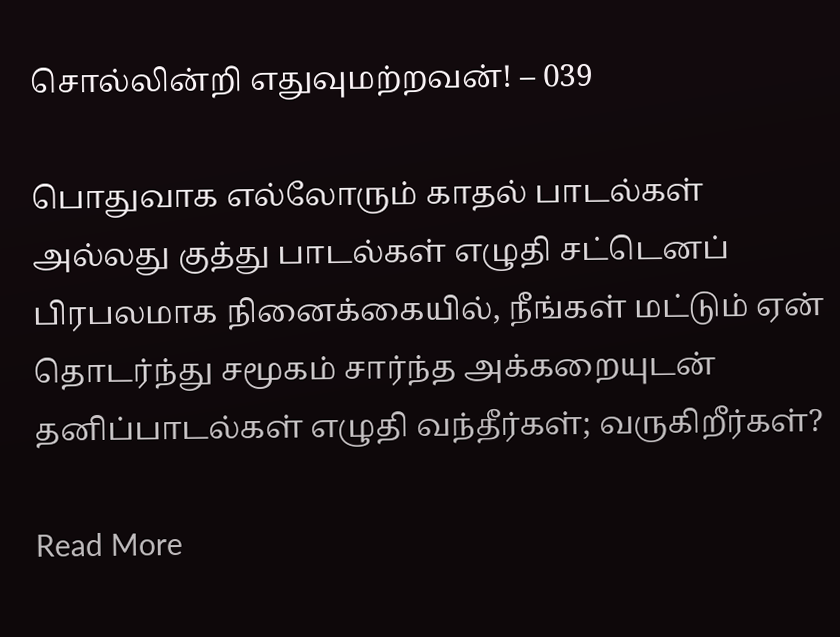சொல்லின்றி எதுவுமற்றவன்! – 039

பொதுவாக எல்லோரும் காதல் பாடல்கள் அல்லது குத்து பாடல்கள் எழுதி சட்டெனப் பிரபலமாக நினைக்கையில், நீங்கள் மட்டும் ஏன் தொடர்ந்து சமூகம் சார்ந்த அக்கறையுடன் தனிப்பாடல்கள் எழுதி வந்தீர்கள்; வருகிறீர்கள்?

Read More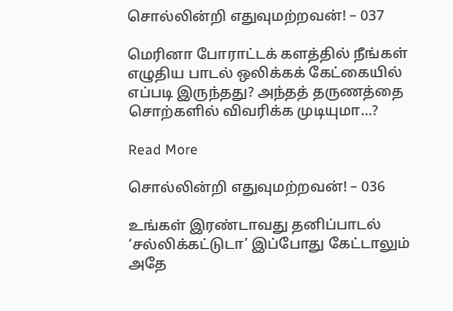சொல்லின்றி எதுவுமற்றவன்! – 037

மெரினா போராட்டக் களத்தில் நீங்கள் எழுதிய பாடல் ஒலிக்கக் கேட்கையில் எப்படி இருந்தது? அந்தத் தருணத்தை சொற்களில் விவரிக்க முடியுமா…?

Read More

சொல்லின்றி எதுவுமற்றவன்! – 036

உங்கள் இரண்டாவது தனிப்பாடல் ‘சல்லிக்கட்டுடா’ இப்போது கேட்டாலும் அதே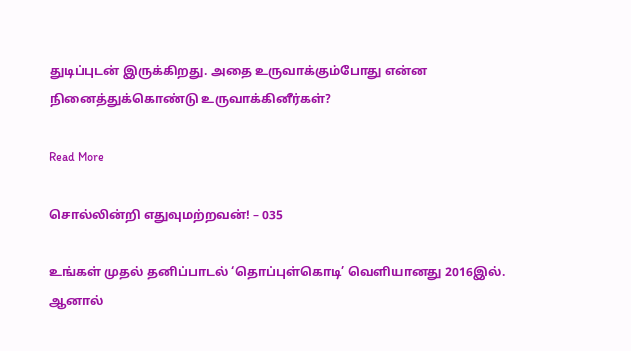துடிப்புடன் இருக்கிறது. அதை உருவாக்கும்போது என்ன நினைத்துக்கொண்டு உருவாக்கினீர்கள்?

Read More

சொல்லின்றி எதுவுமற்றவன்! – 035

உங்கள் முதல் தனிப்பாடல் ‘தொப்புள்கொடி’ வெளியானது 2016இல். ஆனால்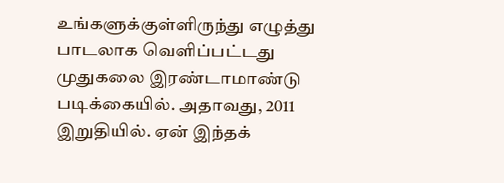உங்களுக்குள்ளிருந்து எழுத்து பாடலாக வெளிப்பட்டது முதுகலை இரண்டாமாண்டு படிக்கையில். அதாவது, 2011 இறுதியில். ஏன் இந்தக்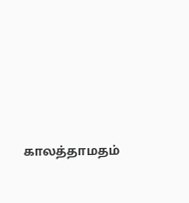காலத்தாமதம்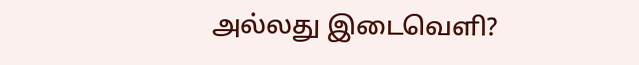அல்லது இடைவெளி?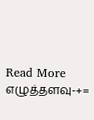Read More
எழுத்தளவு-+=